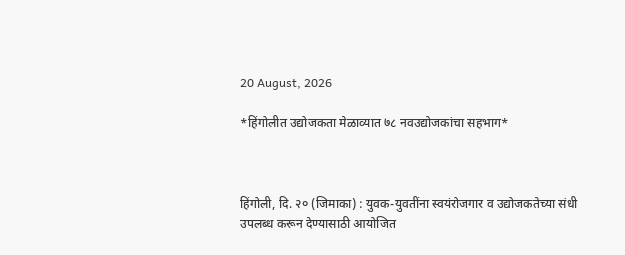20 August, 2026

*हिंगोलीत उद्योजकता मेळाव्यात ७८ नवउद्योजकांचा सहभाग*



हिंगोली, दि. २० (जिमाका) : युवक-युवतींना स्वयंरोजगार व उद्योजकतेच्या संधी उपलब्ध करून देण्यासाठी आयोजित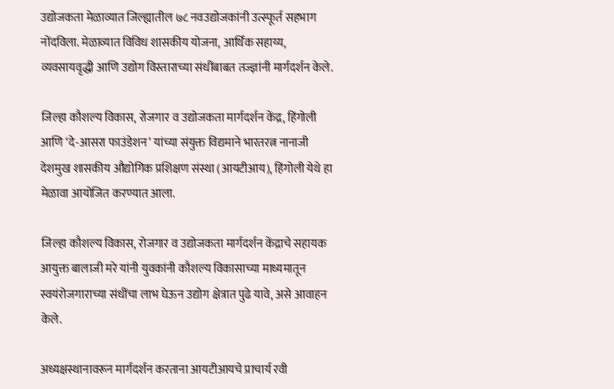उद्योजकता मेळाव्यात जिल्ह्यातील ७८ नवउद्योजकांनी उत्स्फूर्त सहभाग नोंदविला. मेळाव्यात विविध शासकीय योजना, आर्थिक सहाय्य, व्यवसायवृद्धी आणि उद्योग विस्ताराच्या संधींबाबत तज्ज्ञांनी मार्गदर्शन केले.

जिल्हा कौशल्य विकास, रोजगार व उद्योजकता मार्गदर्शन केंद्र, हिंगोली आणि ‘दे-आसरा फाउंडेशन’ यांच्या संयुक्त विद्यमाने भारतरत्न नानाजी देशमुख शासकीय औद्योगिक प्रशिक्षण संस्था (आयटीआय), हिंगोली येथे हा मेळावा आयोजित करण्यात आला.

जिल्हा कौशल्य विकास, रोजगार व उद्योजकता मार्गदर्शन केंद्राचे सहायक आयुक्त बालाजी मरे यांनी युवकांनी कौशल्य विकासाच्या माध्यमातून स्वयंरोजगाराच्या संधींचा लाभ घेऊन उद्योग क्षेत्रात पुढे यावे, असे आवाहन केले.

अध्यक्षस्थानावरून मार्गदर्शन करताना आयटीआयचे प्राचार्य रवी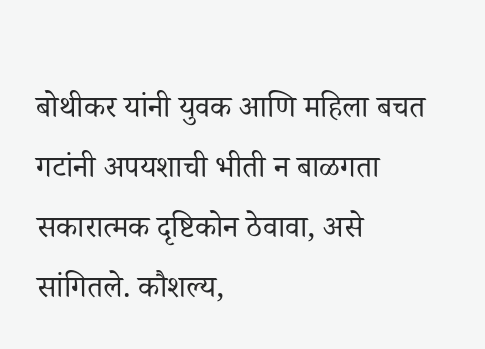बोथीकर यांनी युवक आणि महिला बचत गटांनी अपयशाची भीती न बाळगता सकारात्मक दृष्टिकोन ठेवावा, असे सांगितले. कौशल्य,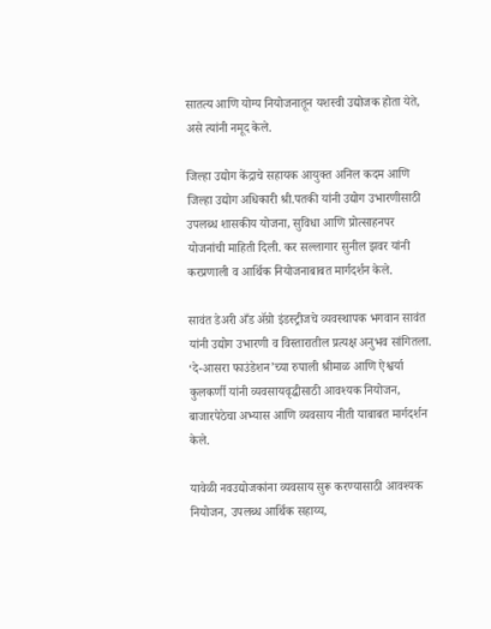सातत्य आणि योग्य नियोजनातून यशस्वी उद्योजक होता येते, असे त्यांनी नमूद केले.

जिल्हा उद्योग केंद्राचे सहायक आयुक्त अनिल कदम आणि जिल्हा उद्योग अधिकारी श्री.पतकी यांनी उद्योग उभारणीसाठी उपलब्ध शासकीय योजना, सुविधा आणि प्रोत्साहनपर योजनांची माहिती दिली. कर सल्लागार सुनील झवर यांनी करप्रणाली व आर्थिक नियोजनाबाबत मार्गदर्शन केले.

सावंत डेअरी अँड ॲग्रो इंडस्ट्रीजचे व्यवस्थापक भगवान सावंत यांनी उद्योग उभारणी व विस्तारातील प्रत्यक्ष अनुभव सांगितला. ‘दे-आसरा फाउंडेशन’च्या रुपाली श्रीमाळ आणि ऐश्वर्या कुलकर्णी यांनी व्यवसायवृद्धीसाठी आवश्यक नियोजन, बाजारपेठेचा अभ्यास आणि व्यवसाय नीती याबाबत मार्गदर्शन केले.

यावेळी नवउद्योजकांना व्यवसाय सुरू करण्यासाठी आवश्यक नियोजन, उपलब्ध आर्थिक सहाय्य,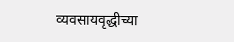व्यवसायवृद्धीच्या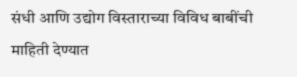संधी आणि उद्योग विस्ताराच्या विविध बाबींची माहिती देण्यात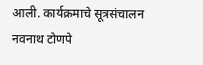आली. कार्यक्रमाचे सूत्रसंचालन नवनाथ टोणपे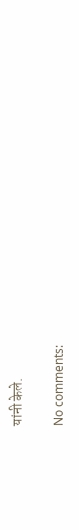यांनी केले.

No comments: